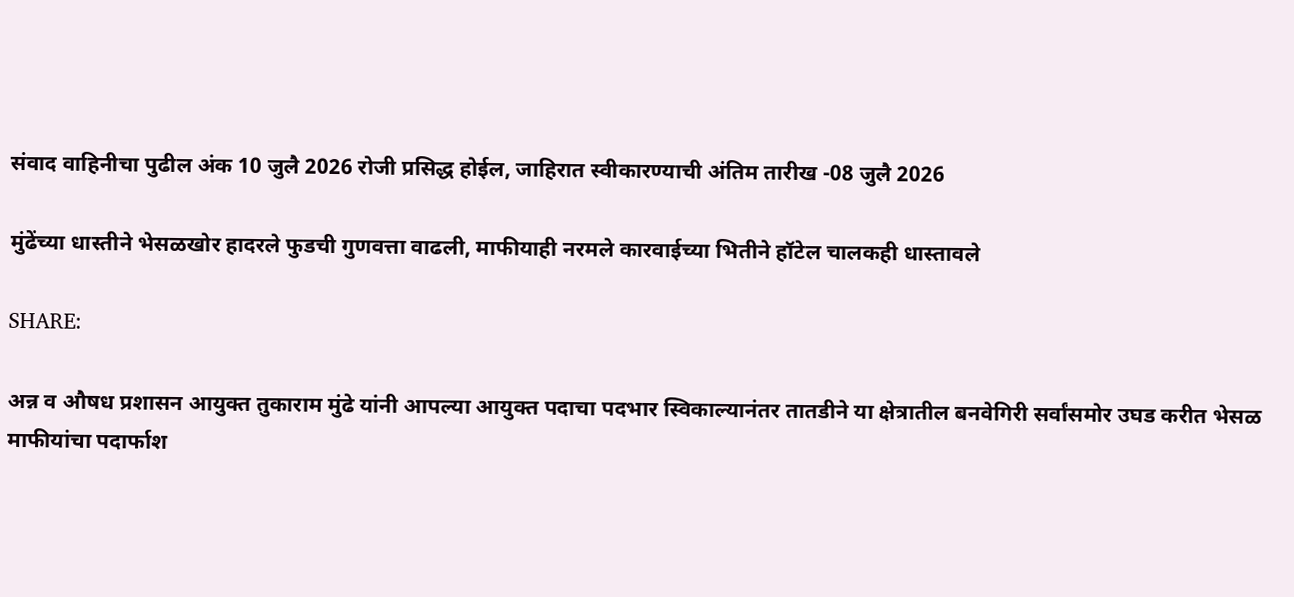संवाद वाहिनीचा पुढील अंक 10 जुलै 2026 रोजी प्रसिद्ध होईल, जाहिरात स्वीकारण्याची अंतिम तारीख -08 जुलै 2026

मुंढेंच्या धास्तीने भेसळखोर हादरले फुडची गुणवत्ता वाढली, माफीयाही नरमले कारवाईच्या भितीने हॉटेल चालकही धास्तावले

SHARE:

अन्न व औषध प्रशासन आयुक्त तुकाराम मुंढे यांनी आपल्या आयुक्त पदाचा पदभार स्विकाल्यानंतर तातडीने या क्षेत्रातील बनवेगिरी सर्वांसमोर उघड करीत भेसळ माफीयांचा पदार्फाश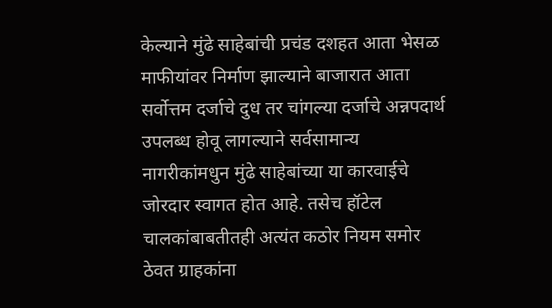केल्याने मुंढे साहेबांची प्रचंड दशहत आता भेसळ माफीयांवर निर्माण झाल्याने बाजारात आता सर्वोत्तम दर्जाचे दुध तर चांगल्या दर्जाचे अन्नपदार्थ उपलब्ध होवू लागल्याने सर्वसामान्य नागरीकांमधुन मुंढे साहेबांच्या या कारवाईचे जोरदार स्वागत होत आहे. तसेच हॉटेल चालकांबाबतीतही अत्यंत कठोर नियम समोर ठेवत ग्राहकांना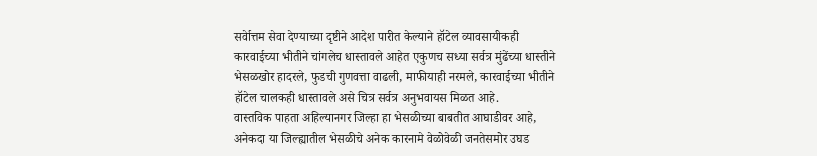सर्वेात्तम सेवा देण्याच्या दृष्टीने आदेश पारीत केल्याने हॉटेल व्यावसायीकही कारवाईच्या भीतीने चांगलेच धास्तावले आहेत एकुणच सध्या सर्वत्र मुंढेंच्या धास्तीने भेसळखोर हादरले, फुडची गुणवत्ता वाढली, माफीयाही नरमले, कारवाईच्या भीतीने हॉटेल चालकही धास्तावले असे चित्र सर्वत्र अनुभवायस मिळत आहे.
वास्तविक पाहता अहिल्यानगर जिल्हा हा भेसळीच्या बाबतीत आघाडीवर आहे, अनेकदा या जिल्ह्यातील भेसळीचे अनेक कारनामे वेळोवेळी जनतेसमोर उघड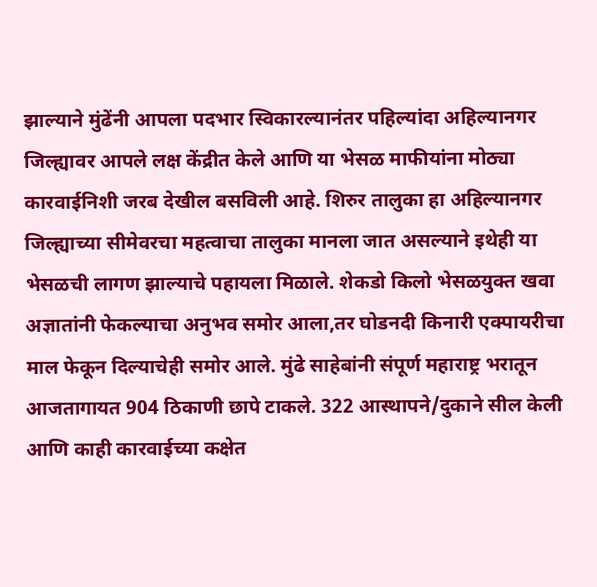झाल्याने मुंढेंनी आपला पदभार स्विकारल्यानंतर पहिल्यांदा अहिल्यानगर जिल्ह्यावर आपले लक्ष केंद्रीत केले आणि या भेसळ माफीयांना मोठ्या कारवाईनिशी जरब देखील बसविली आहे. शिरुर तालुका हा अहिल्यानगर जिल्ह्याच्या सीमेवरचा महत्वाचा तालुका मानला जात असल्याने इथेही या भेसळची लागण झाल्याचे पहायला मिळाले. शेकडो किलो भेसळयुक्त खवा अज्ञातांनी फेकल्याचा अनुभव समोर आला,तर घोडनदी किनारी एक्पायरीचा माल फेकून दिल्याचेही समोर आले. मुंढे साहेबांनी संपूर्ण महाराष्ट्र भरातून आजतागायत 904 ठिकाणी छापे टाकले. 322 आस्थापने/दुकाने सील केली आणि काही कारवाईच्या कक्षेत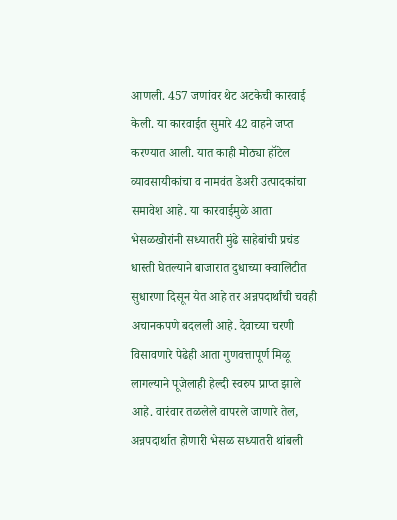आणली. 457 जणांवर थेट अटकेची कारवाई केली. या कारवाईत सुमारे 42 वाहने जप्त करण्यात आली. यात काही मोठ्या हॉटेल व्यावसायीकांचा व नामवंत डेअरी उत्पादकांचा समावेश आहे. या कारवाईमुळे आता भेसळखोरांनी सध्यातरी मुंढे साहेबांची प्रचंड धास्ती घेतल्याने बाजारात दुधाच्या क्वालिटीत सुधारणा दिसून येत आहे तर अन्नपदार्थांची चवही अचानकपणे बदलली आहे. देवाच्या चरणी विसावणारे पेढेही आता गुणवत्तापूर्ण मिळू लागल्याने पूजेलाही हेल्दी स्वरुप प्राप्त झाले आहे. वारंवार तळलेले वापरले जाणारे तेल, अन्नपदार्थात होणारी भेसळ सध्यातरी थांबली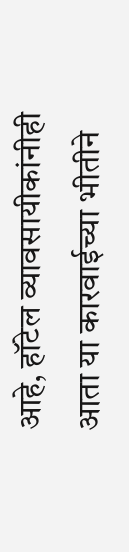आहे, हॉटेल व्यावसायीकांनीही आता या कारवाईच्या भीतीने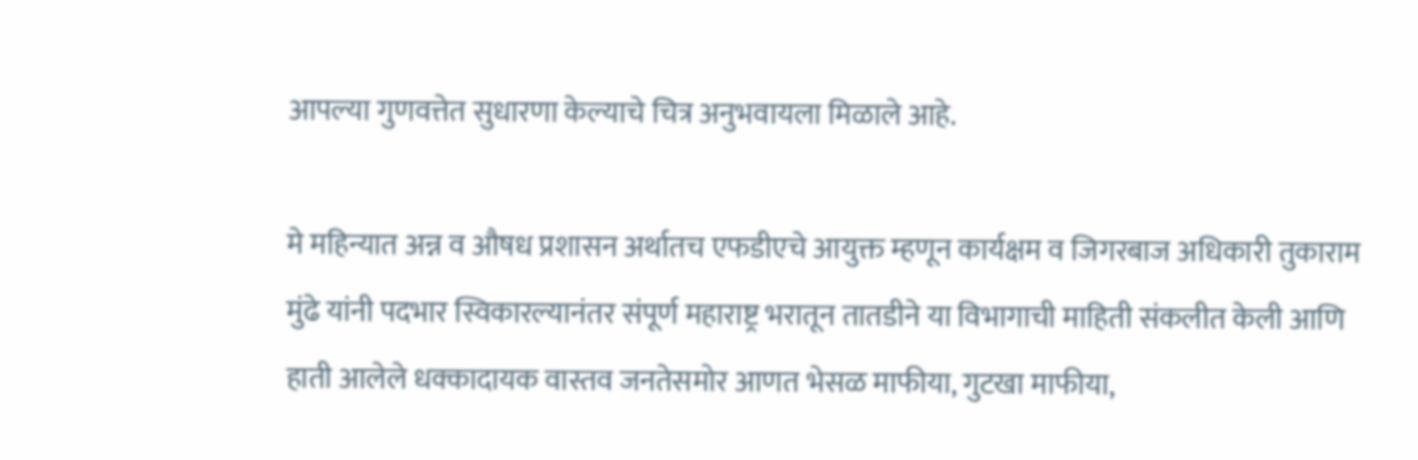आपल्या गुणवत्तेत सुधारणा केल्याचे चित्र अनुभवायला मिळाले आहे.

मे महिन्यात अन्न व औषध प्रशासन अर्थातच एफडीएचे आयुक्त म्हणून कार्यक्षम व जिगरबाज अधिकारी तुकाराम मुंढे यांनी पदभार स्विकारल्यानंतर संपूर्ण महाराष्ट्र भरातून तातडीने या विभागाची माहिती संकलीत केली आणि हाती आलेले धक्कादायक वास्तव जनतेसमोर आणत भेसळ माफीया, गुटखा माफीया,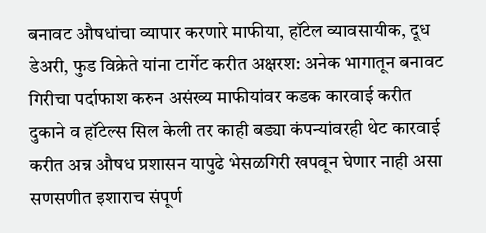बनावट औषधांचा व्यापार करणारे माफीया, हॉटेल व्यावसायीक, दूध डेअरी, फुड विक्रेते यांना टार्गेट करीत अक्षरश: अनेक भागातून बनावट गिरीचा पर्दाफाश करुन असंख्य माफीयांवर कडक कारवाई करीत दुकाने व हॉटेल्स सिल केली तर काही बड्या कंपन्यांवरही थेट कारवाई करीत अन्न औषध प्रशासन यापुढे भेसळगिरी खपवून घेणार नाही असा सणसणीत इशाराच संपूर्ण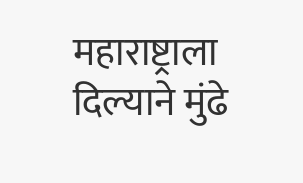महाराष्ट्राला दिल्याने मुंढे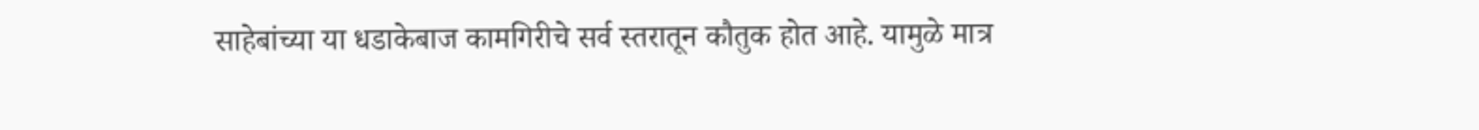साहेबांच्या या धडाकेबाज कामगिरीचे सर्व स्तरातून कौतुक होत आहे. यामुळे मात्र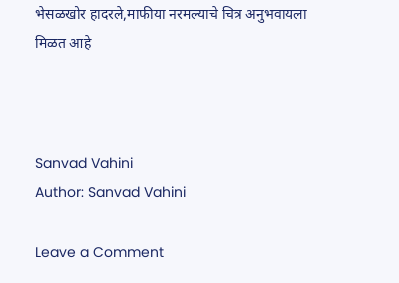भेसळखोर हादरले,माफीया नरमल्याचे चित्र अनुभवायला मिळत आहे



Sanvad Vahini
Author: Sanvad Vahini

Leave a Comment